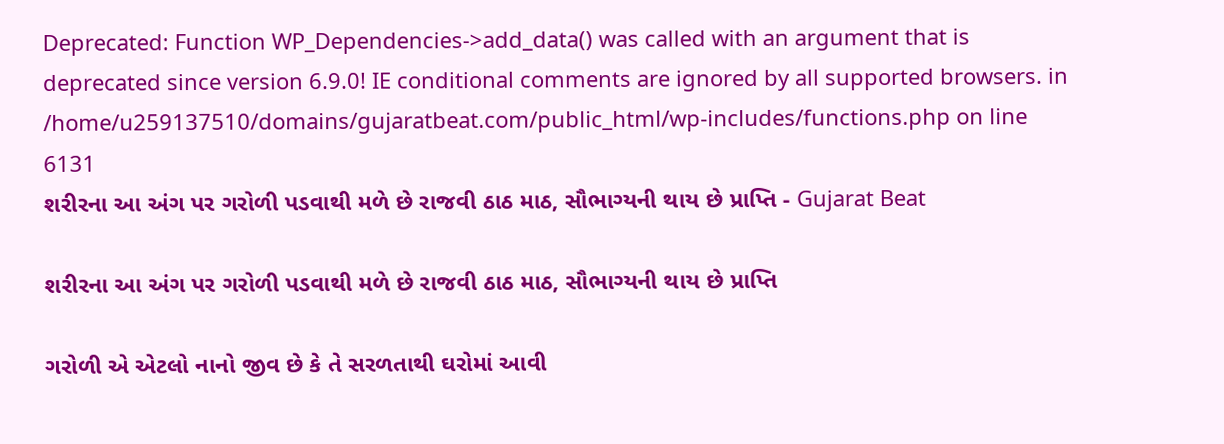Deprecated: Function WP_Dependencies->add_data() was called with an argument that is deprecated since version 6.9.0! IE conditional comments are ignored by all supported browsers. in /home/u259137510/domains/gujaratbeat.com/public_html/wp-includes/functions.php on line 6131
શરીરના આ અંગ પર ગરોળી પડવાથી મળે છે રાજવી ઠાઠ માઠ, સૌભાગ્યની થાય છે પ્રાપ્તિ - Gujarat Beat

શરીરના આ અંગ પર ગરોળી પડવાથી મળે છે રાજવી ઠાઠ માઠ, સૌભાગ્યની થાય છે પ્રાપ્તિ

ગરોળી એ એટલો નાનો જીવ છે કે તે સરળતાથી ઘરોમાં આવી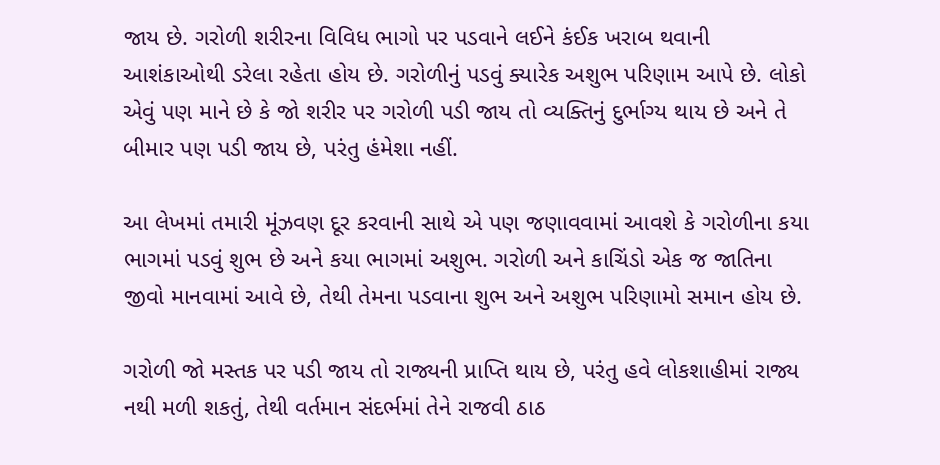જાય છે. ગરોળી શરીરના વિવિધ ભાગો પર પડવાને લઈને કંઈક ખરાબ થવાની આશંકાઓથી ડરેલા રહેતા હોય છે. ગરોળીનું પડવું ક્યારેક અશુભ પરિણામ આપે છે. લોકો એવું પણ માને છે કે જો શરીર પર ગરોળી પડી જાય તો વ્યક્તિનું દુર્ભાગ્ય થાય છે અને તે બીમાર પણ પડી જાય છે, પરંતુ હંમેશા નહીં.

આ લેખમાં તમારી મૂંઝવણ દૂર કરવાની સાથે એ પણ જણાવવામાં આવશે કે ગરોળીના કયા ભાગમાં પડવું શુભ છે અને કયા ભાગમાં અશુભ. ગરોળી અને કાચિંડો એક જ જાતિના જીવો માનવામાં આવે છે, તેથી તેમના પડવાના શુભ અને અશુભ પરિણામો સમાન હોય છે.

ગરોળી જો મસ્તક પર પડી જાય તો રાજ્યની પ્રાપ્તિ થાય છે, પરંતુ હવે લોકશાહીમાં રાજ્ય નથી મળી શકતું, તેથી વર્તમાન સંદર્ભમાં તેને રાજવી ઠાઠ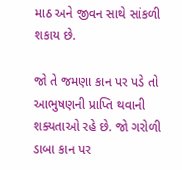માઠ અને જીવન સાથે સાંકળી શકાય છે.

જો તે જમણા કાન પર પડે તો આભુષણની પ્રાપ્તિ થવાની શક્યતાઓ રહે છે. જો ગરોળી ડાબા કાન પર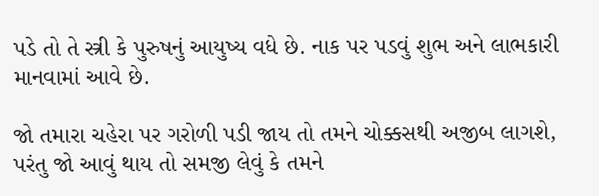પડે તો તે સ્ત્રી કે પુરુષનું આયુષ્ય વધે છે. નાક પર પડવું શુભ અને લાભકારી માનવામાં આવે છે.

જો તમારા ચહેરા પર ગરોળી પડી જાય તો તમને ચોક્કસથી અજીબ લાગશે, પરંતુ જો આવું થાય તો સમજી લેવું કે તમને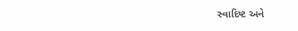સ્વાદિષ્ટ અને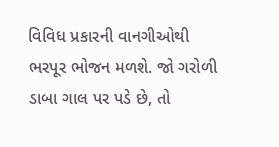વિવિધ પ્રકારની વાનગીઓથી ભરપૂર ભોજન મળશે. જો ગરોળી ડાબા ગાલ પર પડે છે, તો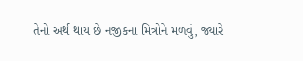તેનો અર્થ થાય છે નજીકના મિત્રોને મળવું, જ્યારે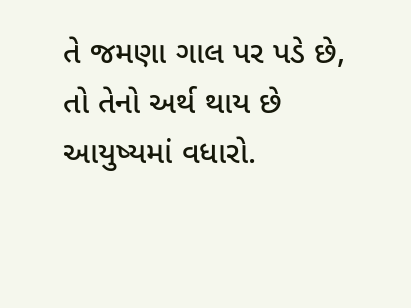તે જમણા ગાલ પર પડે છે, તો તેનો અર્થ થાય છે આયુષ્યમાં વધારો.